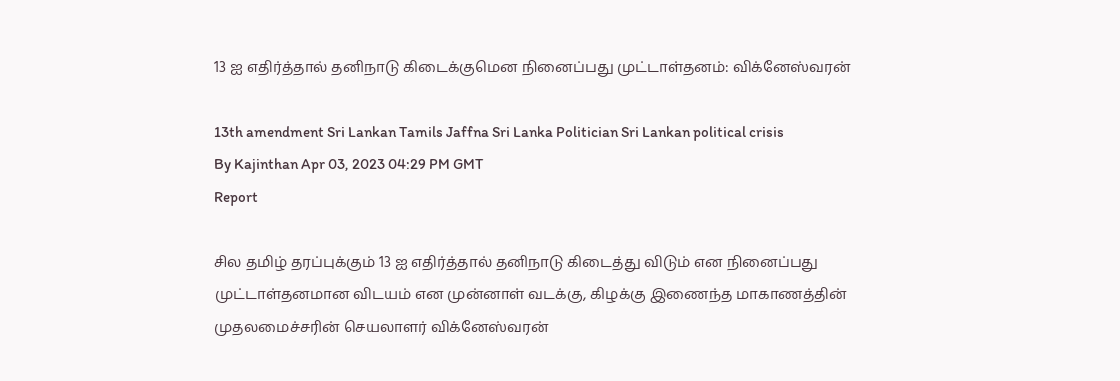13 ஐ எதிர்த்தால் தனிநாடு கிடைக்குமென நினைப்பது முட்டாள்தனம்: விக்னேஸ்வரன்

13th amendment Sri Lankan Tamils Jaffna Sri Lanka Politician Sri Lankan political crisis
By Kajinthan Apr 03, 2023 04:29 PM GMT
Report

சில தமிழ் தரப்புக்கும் 13 ஐ எதிர்த்தால் தனிநாடு கிடைத்து விடும் என நினைப்பது முட்டாள்தனமான விடயம் என முன்னாள் வடக்கு, கிழக்கு இணைந்த மாகாணத்தின் முதலமைச்சரின் செயலாளர் விக்னேஸ்வரன்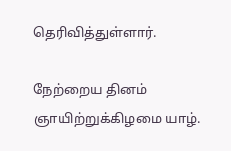தெரிவித்துள்ளார்.

நேற்றைய தினம் ஞாயிற்றுக்கிழமை யாழ்.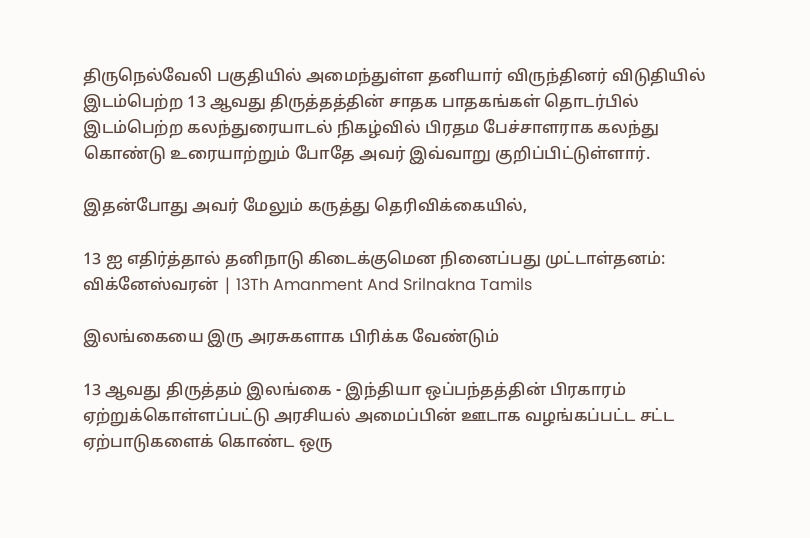திருநெல்வேலி பகுதியில் அமைந்துள்ள தனியார் விருந்தினர் விடுதியில் இடம்பெற்ற 13 ஆவது திருத்தத்தின் சாதக பாதகங்கள் தொடர்பில் இடம்பெற்ற கலந்துரையாடல் நிகழ்வில் பிரதம பேச்சாளராக கலந்து கொண்டு உரையாற்றும் போதே அவர் இவ்வாறு குறிப்பிட்டுள்ளார்.

இதன்போது அவர் மேலும் கருத்து தெரிவிக்கையில்,

13 ஐ எதிர்த்தால் தனிநாடு கிடைக்குமென நினைப்பது முட்டாள்தனம்: விக்னேஸ்வரன் | 13Th Amanment And Srilnakna Tamils

இலங்கையை இரு அரசுகளாக பிரிக்க வேண்டும்

13 ஆவது திருத்தம் இலங்கை - இந்தியா ஒப்பந்தத்தின் பிரகாரம் ஏற்றுக்கொள்ளப்பட்டு அரசியல் அமைப்பின் ஊடாக வழங்கப்பட்ட சட்ட ஏற்பாடுகளைக் கொண்ட ஒரு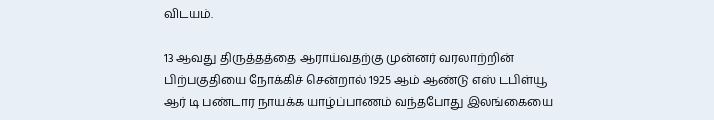விடயம்.

13 ஆவது திருத்தத்தை ஆராய்வதற்கு முன்னர் வரலாற்றின் பிற்பகுதியை நோக்கிச் சென்றால் 1925 ஆம் ஆண்டு எஸ் டபிள்யூ ஆர் டி பண்டார நாயக்க யாழ்ப்பாணம் வந்தபோது இலங்கையை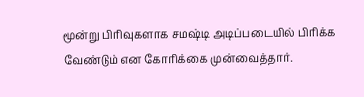மூன்று பிரிவுகளாக சமஷ்டி அடிப்படையில் பிரிக்க வேண்டும் என கோரிக்கை முன்வைத்தார்.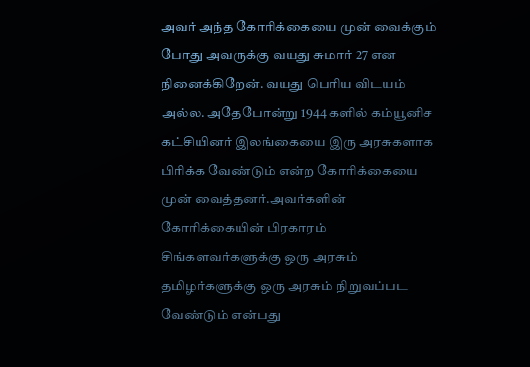அவர் அந்த கோரிக்கையை முன் வைக்கும் போது அவருக்கு வயது சுமார் 27 என நினைக்கிறேன். வயது பெரிய விடயம் அல்ல. அதேபோன்று 1944 களில் கம்யூனிச கட்சியினர் இலங்கையை இரு அரசுகளாக பிரிக்க வேண்டும் என்ற கோரிக்கையை முன் வைத்தனர்.அவர்களின் கோரிக்கையின் பிரகாரம் சிங்களவர்களுக்கு ஒரு அரசும் தமிழர்களுக்கு ஒரு அரசும் நிறுவப்பட வேண்டும் என்பது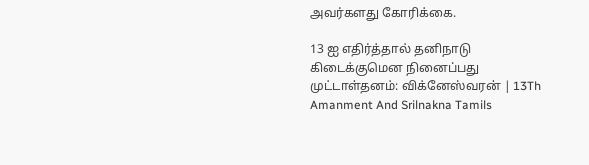அவர்களது கோரிக்கை.

13 ஐ எதிர்த்தால் தனிநாடு கிடைக்குமென நினைப்பது முட்டாள்தனம்: விக்னேஸ்வரன் | 13Th Amanment And Srilnakna Tamils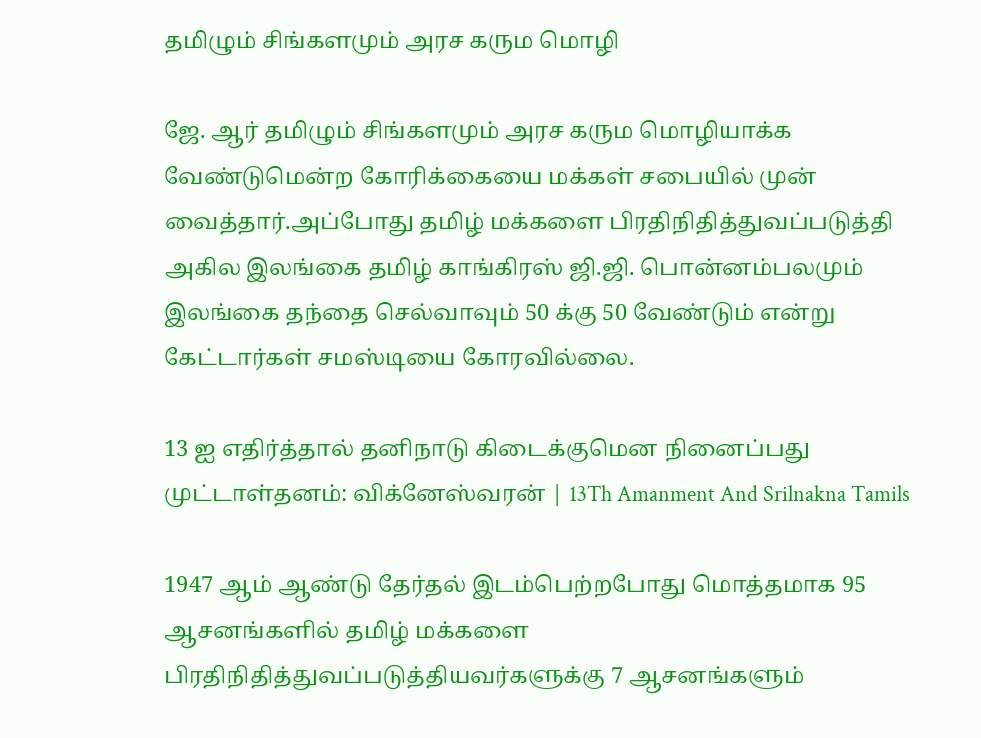தமிழும் சிங்களமும் அரச கரும மொழி

ஜே. ஆர் தமிழும் சிங்களமும் அரச கரும மொழியாக்க வேண்டுமென்ற கோரிக்கையை மக்கள் சபையில் முன் வைத்தார்.அப்போது தமிழ் மக்களை பிரதிநிதித்துவப்படுத்தி அகில இலங்கை தமிழ் காங்கிரஸ் ஜி.ஜி. பொன்னம்பலமும் இலங்கை தந்தை செல்வாவும் 50 க்கு 50 வேண்டும் என்று கேட்டார்கள் சமஸ்டியை கோரவில்லை.

13 ஐ எதிர்த்தால் தனிநாடு கிடைக்குமென நினைப்பது முட்டாள்தனம்: விக்னேஸ்வரன் | 13Th Amanment And Srilnakna Tamils

1947 ஆம் ஆண்டு தேர்தல் இடம்பெற்றபோது மொத்தமாக 95 ஆசனங்களில் தமிழ் மக்களை பிரதிநிதித்துவப்படுத்தியவர்களுக்கு 7 ஆசனங்களும்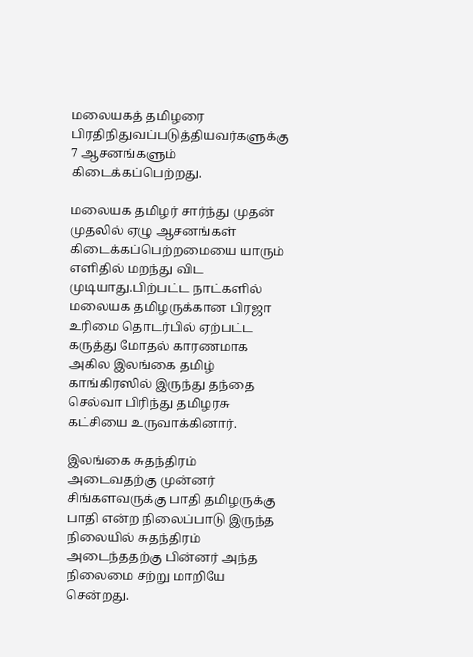மலையகத் தமிழரை பிரதிநிதுவப்படுத்தியவர்களுக்கு 7 ஆசனங்களும் கிடைக்கப்பெற்றது.

மலையக தமிழர் சார்ந்து முதன் முதலில் ஏழு ஆசனங்கள் கிடைக்கப்பெற்றமையை யாரும் எளிதில் மறந்து விட முடியாது.பிற்பட்ட நாட்களில் மலையக தமிழருக்கான பிரஜா உரிமை தொடர்பில் ஏற்பட்ட கருத்து மோதல் காரணமாக அகில இலங்கை தமிழ் காங்கிரஸில் இருந்து தந்தை செல்வா பிரிந்து தமிழரசு கட்சியை உருவாக்கினார்.

இலங்கை சுதந்திரம் அடைவதற்கு முன்னர் சிங்களவருக்கு பாதி தமிழருக்கு பாதி என்ற நிலைப்பாடு இருந்த நிலையில் சுதந்திரம் அடைந்ததற்கு பின்னர் அந்த நிலைமை சற்று மாறியே சென்றது.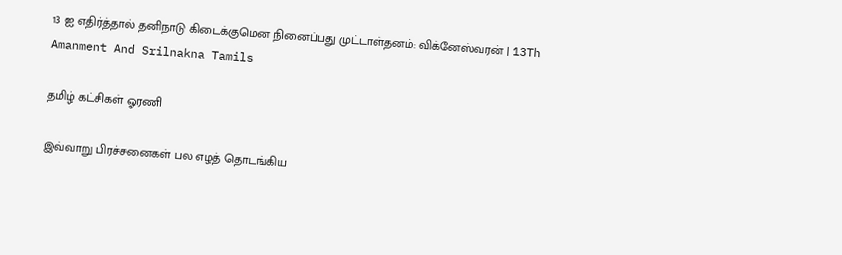13 ஐ எதிர்த்தால் தனிநாடு கிடைக்குமென நினைப்பது முட்டாள்தனம்: விக்னேஸ்வரன் | 13Th Amanment And Srilnakna Tamils

தமிழ் கட்சிகள் ஓரணி

இவ்வாறு பிரச்சனைகள் பல எழத் தொடங்கிய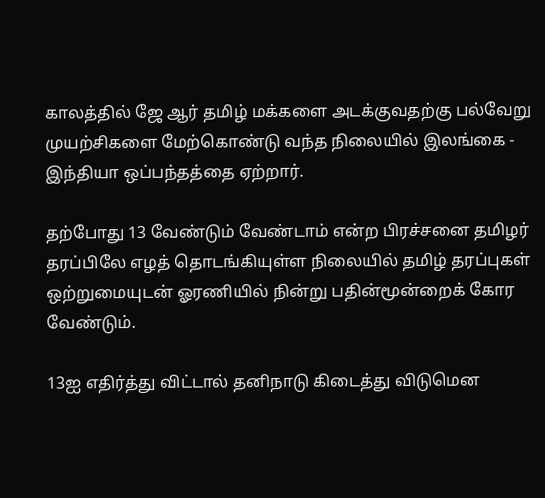காலத்தில் ஜே ஆர் தமிழ் மக்களை அடக்குவதற்கு பல்வேறு முயற்சிகளை மேற்கொண்டு வந்த நிலையில் இலங்கை - இந்தியா ஒப்பந்தத்தை ஏற்றார்.

தற்போது 13 வேண்டும் வேண்டாம் என்ற பிரச்சனை தமிழர் தரப்பிலே எழத் தொடங்கியுள்ள நிலையில் தமிழ் தரப்புகள் ஒற்றுமையுடன் ஓரணியில் நின்று பதின்மூன்றைக் கோர வேண்டும்.

13ஐ எதிர்த்து விட்டால் தனிநாடு கிடைத்து விடுமென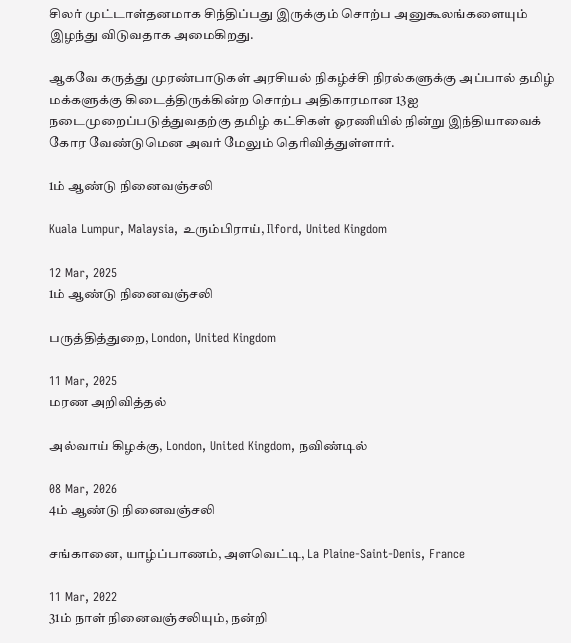சிலர் முட்டாள்தனமாக சிந்திப்பது இருக்கும் சொற்ப அனுகூலங்களையும் இழந்து விடுவதாக அமைகிறது.

ஆகவே கருத்து முரண்பாடுகள் அரசியல் நிகழ்ச்சி நிரல்களுக்கு அப்பால் தமிழ் மக்களுக்கு கிடைத்திருக்கின்ற சொற்ப அதிகாரமான 13ஐ நடைமுறைப்படுத்துவதற்கு தமிழ் கட்சிகள் ஓரணியில் நின்று இந்தியாவைக் கோர வேண்டுமென அவர் மேலும் தெரிவித்துள்ளார்.

1ம் ஆண்டு நினைவஞ்சலி

Kuala Lumpur, Malaysia, உரும்பிராய், Ilford, United Kingdom

12 Mar, 2025
1ம் ஆண்டு நினைவஞ்சலி

பருத்தித்துறை, London, United Kingdom

11 Mar, 2025
மரண அறிவித்தல்

அல்வாய் கிழக்கு, London, United Kingdom, நவிண்டில்

08 Mar, 2026
4ம் ஆண்டு நினைவஞ்சலி

சங்கானை, யாழ்ப்பாணம், அளவெட்டி, La Plaine-Saint-Denis, France

11 Mar, 2022
31ம் நாள் நினைவஞ்சலியும், நன்றி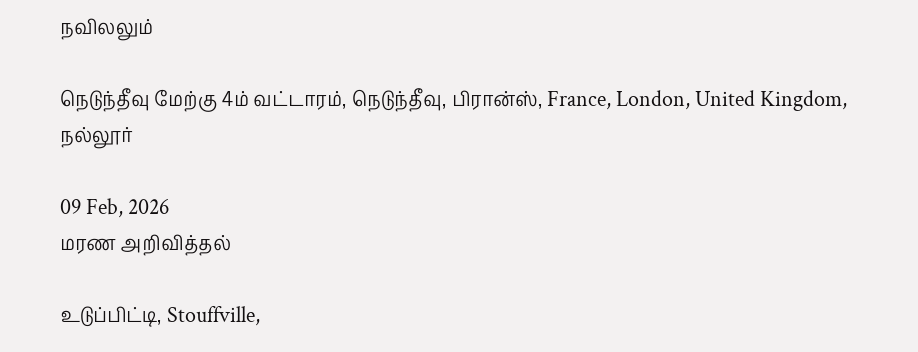நவிலலும்

நெடுந்தீவு மேற்கு 4ம் வட்டாரம், நெடுந்தீவு, பிரான்ஸ், France, London, United Kingdom, நல்லூர்

09 Feb, 2026
மரண அறிவித்தல்

உடுப்பிட்டி, Stouffville,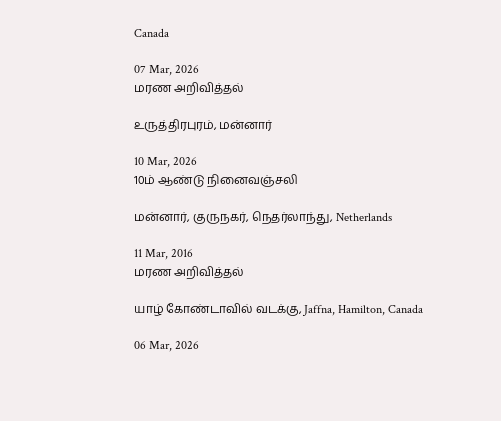Canada

07 Mar, 2026
மரண அறிவித்தல்

உருத்திரபுரம், மன்னார்

10 Mar, 2026
10ம் ஆண்டு நினைவஞ்சலி

மன்னார், குருநகர், நெதர்லாந்து, Netherlands

11 Mar, 2016
மரண அறிவித்தல்

யாழ் கோண்டாவில் வடக்கு, Jaffna, Hamilton, Canada

06 Mar, 2026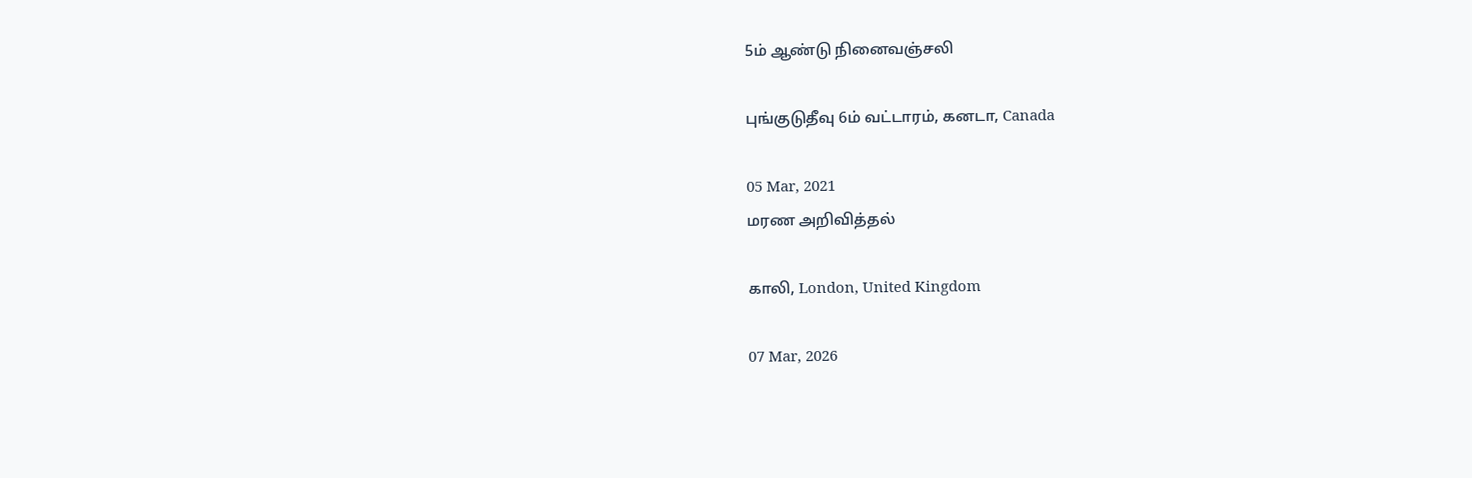5ம் ஆண்டு நினைவஞ்சலி

புங்குடுதீவு 6ம் வட்டாரம், கனடா, Canada

05 Mar, 2021
மரண அறிவித்தல்

காலி, London, United Kingdom

07 Mar, 2026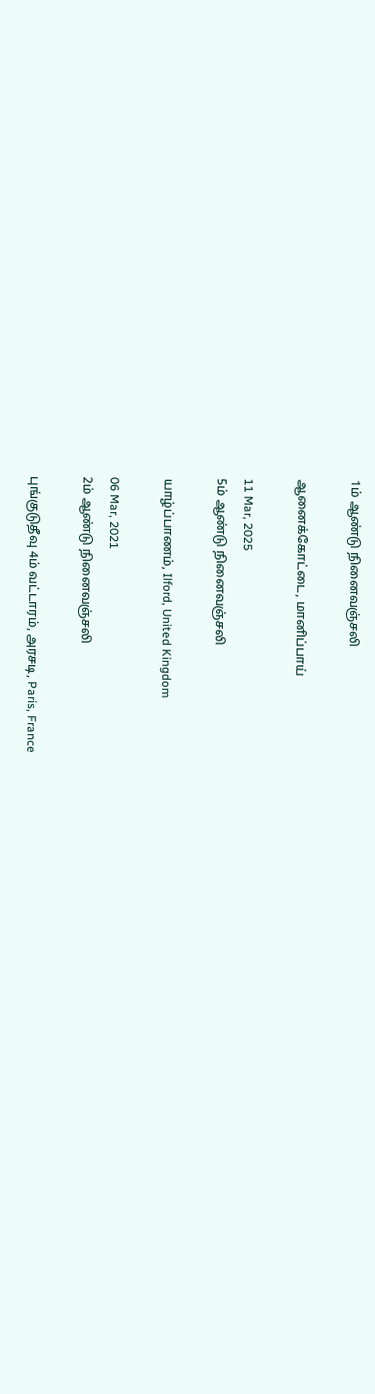1ம் ஆண்டு நினைவஞ்சலி

ஆனைக்கோட்டை, மானிப்பாய்

11 Mar, 2025
5ம் ஆண்டு நினைவஞ்சலி

யாழ்ப்பாணம், Ilford, United Kingdom

06 Mar, 2021
2ம் ஆண்டு நினைவஞ்சலி

புங்குடுதீவு 4ம் வட்டாரம், அரசடி, Paris, France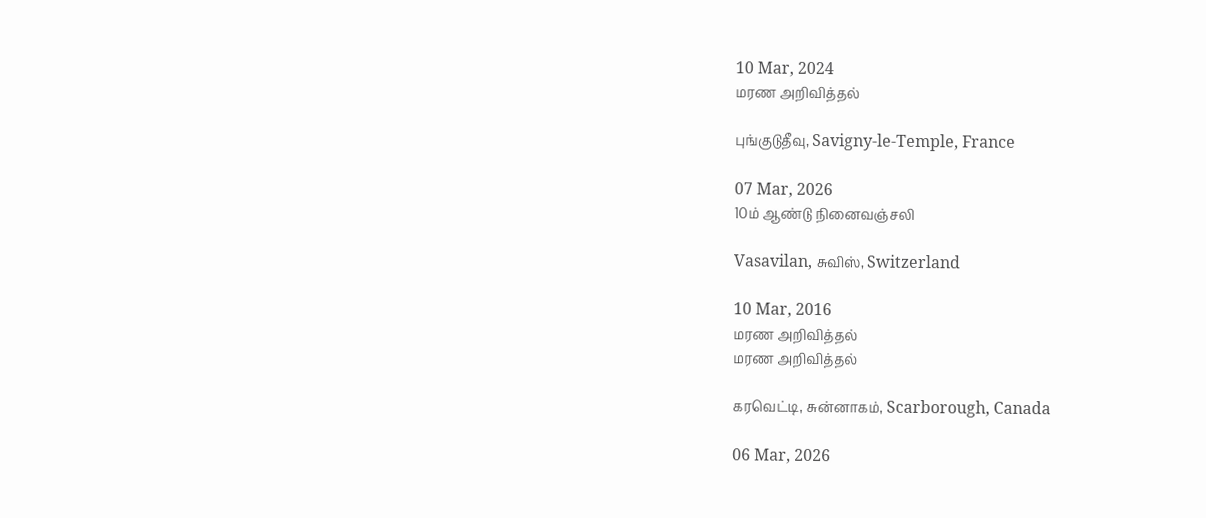10 Mar, 2024
மரண அறிவித்தல்

புங்குடுதீவு, Savigny-le-Temple, France

07 Mar, 2026
10ம் ஆண்டு நினைவஞ்சலி

Vasavilan, சுவிஸ், Switzerland

10 Mar, 2016
மரண அறிவித்தல்
மரண அறிவித்தல்

கரவெட்டி, சுன்னாகம், Scarborough, Canada

06 Mar, 2026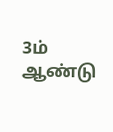3ம் ஆண்டு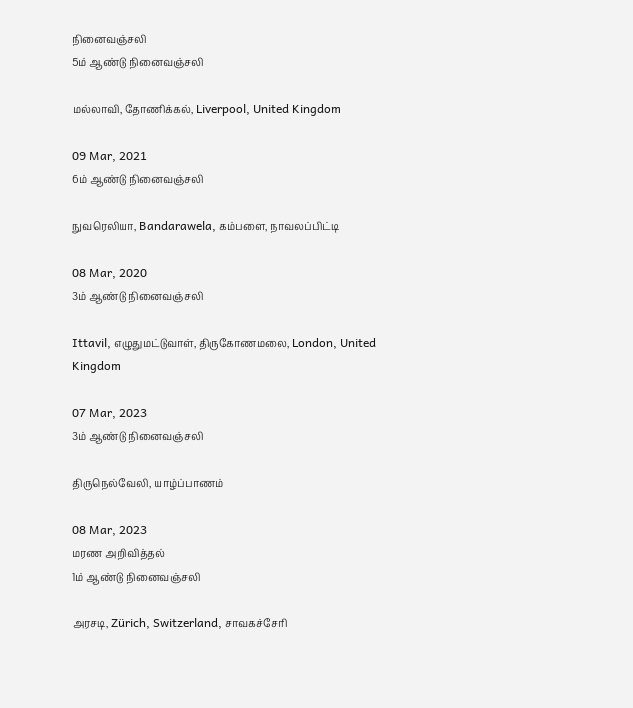நினைவஞ்சலி
5ம் ஆண்டு நினைவஞ்சலி

மல்லாவி, தோணிக்கல், Liverpool, United Kingdom

09 Mar, 2021
6ம் ஆண்டு நினைவஞ்சலி

நுவரெலியா, Bandarawela, கம்பளை, நாவலப்பிட்டி

08 Mar, 2020
3ம் ஆண்டு நினைவஞ்சலி

Ittavil, எழுதுமட்டுவாள், திருகோணமலை, London, United Kingdom

07 Mar, 2023
3ம் ஆண்டு நினைவஞ்சலி

திருநெல்வேலி, யாழ்ப்பாணம்

08 Mar, 2023
மரண அறிவித்தல்
1ம் ஆண்டு நினைவஞ்சலி

அரசடி, Zürich, Switzerland, சாவகச்சேரி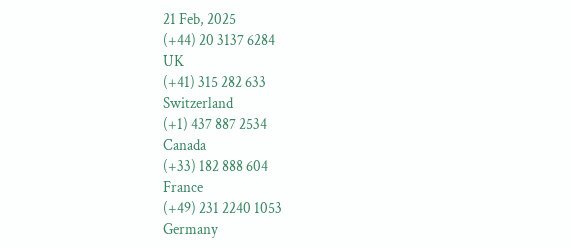21 Feb, 2025
(+44) 20 3137 6284
UK
(+41) 315 282 633
Switzerland
(+1) 437 887 2534
Canada
(+33) 182 888 604
France
(+49) 231 2240 1053
Germany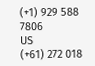(+1) 929 588 7806
US
(+61) 272 018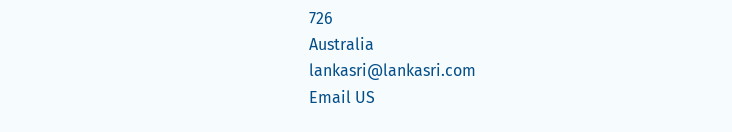726
Australia
lankasri@lankasri.com
Email US